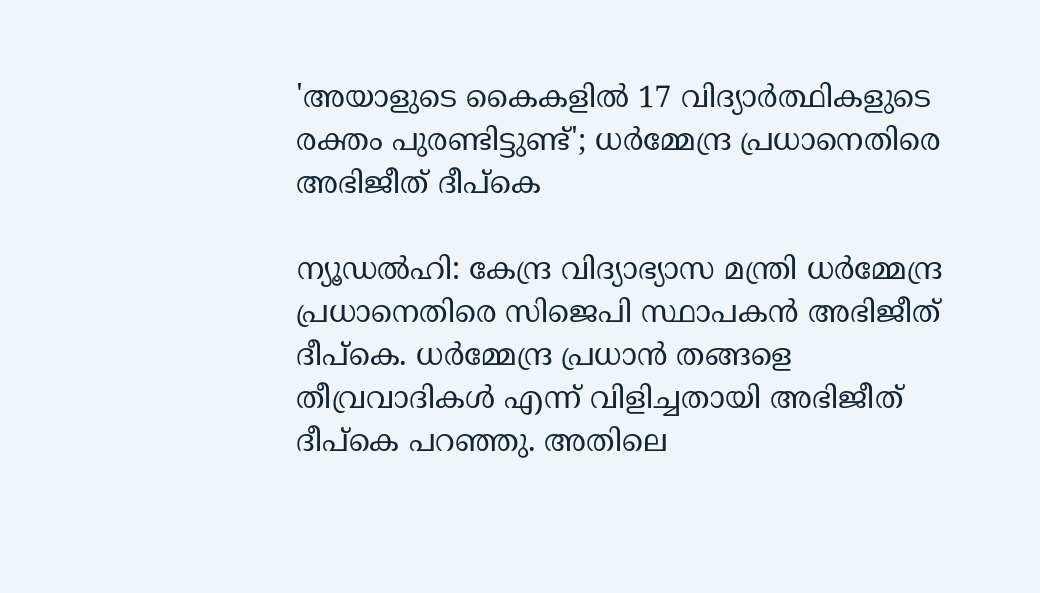'അയാളുടെ കൈകളിൽ 17 വിദ്യാര്‍ത്ഥികളുടെ രക്തം പുരണ്ടിട്ടുണ്ട്'; ധര്‍മ്മേന്ദ്ര പ്രധാനെതിരെ അഭിജീത് ദീപ്‌കെ

ന്യൂഡല്‍ഹി: കേന്ദ്ര വിദ്യാഭ്യാസ മന്ത്രി ധര്‍മ്മേന്ദ്ര പ്രധാനെതിരെ സിജെപി സ്ഥാപകന്‍ അഭിജീത് ദീപ്‌കെ. ധര്‍മ്മേന്ദ്ര പ്രധാന്‍ തങ്ങളെ തീവ്രവാദികള്‍ എന്ന് വിളിച്ചതായി അഭിജീത് ദീപ്കെ പറഞ്ഞു. അതിലെ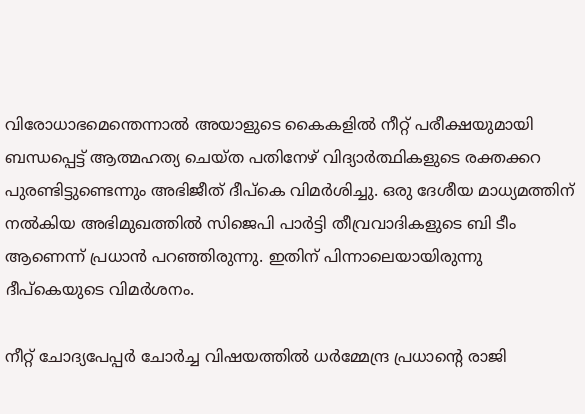വിരോധാഭമെന്തെന്നാല്‍ അയാളുടെ കൈകളില്‍ നീറ്റ് പരീക്ഷയുമായി ബന്ധപ്പെട്ട് ആത്മഹത്യ ചെയ്ത പതിനേഴ് വിദ്യാര്‍ത്ഥികളുടെ രക്തക്കറ പുരണ്ടിട്ടുണ്ടെന്നും അഭിജീത് ദീപ്കെ വിമർശിച്ചു. ഒരു ദേശീയ മാധ്യമത്തിന് നൽകിയ അഭിമുഖത്തിൽ സിജെപി പാര്‍ട്ടി തീവ്രവാദികളുടെ ബി ടീം ആണെന്ന് പ്രധാൻ പറഞ്ഞിരുന്നു. ഇതിന് പിന്നാലെയായിരുന്നു ദീപ്‌കെയുടെ വിമർശനം.

നീറ്റ് ചോദ്യപേപ്പർ ചോര്‍ച്ച വിഷയത്തില്‍ ധർമ്മേന്ദ്ര പ്രധാൻ്റെ രാജി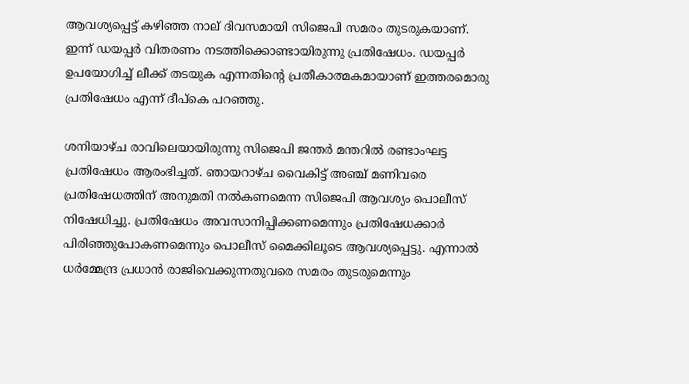ആവശ്യപ്പെട്ട് കഴിഞ്ഞ നാല് ദിവസമായി സിജെപി സമരം തുടരുകയാണ്. ഇന്ന് ഡയപ്പർ വിതരണം നടത്തിക്കൊണ്ടായിരുന്നു പ്രതിഷേധം. ഡയപ്പര്‍ ഉപയോഗിച്ച് ലീക്ക് തടയുക എന്നതിന്റെ പ്രതീകാത്മകമായാണ് ഇത്തരമൊരു പ്രതിഷേധം എന്ന് ദീപ്‌കെ പറഞ്ഞു.

ശനിയാഴ്ച രാവിലെയായിരുന്നു സിജെപി ജന്തര്‍ മന്തറില്‍ രണ്ടാംഘട്ട പ്രതിഷേധം ആരംഭിച്ചത്. ഞായറാഴ്ച വൈകിട്ട് അഞ്ച് മണിവരെ പ്രതിഷേധത്തിന് അനുമതി നല്‍കണമെന്ന സിജെപി ആവശ്യം പൊലീസ് നിഷേധിച്ചു. പ്രതിഷേധം അവസാനിപ്പിക്കണമെന്നും പ്രതിഷേധക്കാര്‍ പിരിഞ്ഞുപോകണമെന്നും പൊലീസ് മൈക്കിലൂടെ ആവശ്യപ്പെട്ടു. എന്നാല്‍ ധര്‍മ്മേന്ദ്ര പ്രധാന്‍ രാജിവെക്കുന്നതുവരെ സമരം തുടരുമെന്നും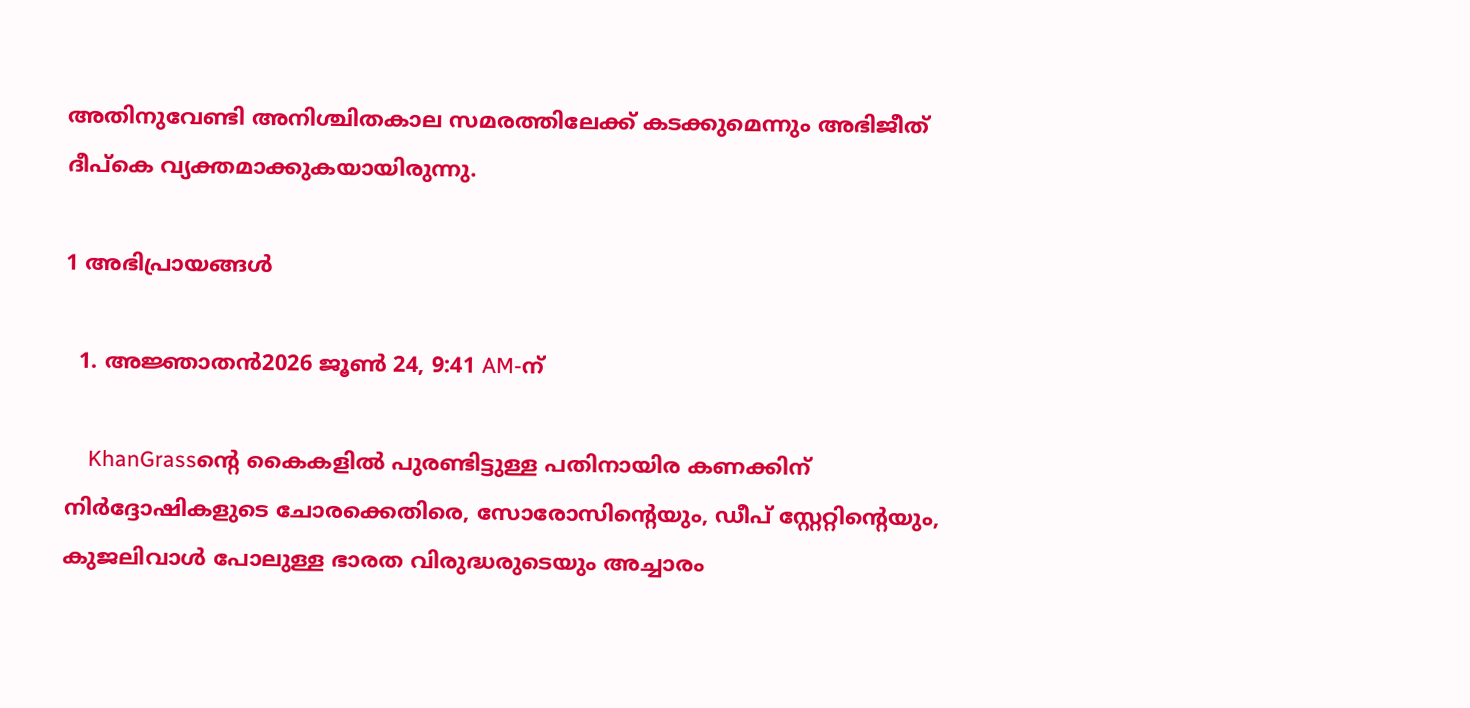അതിനുവേണ്ടി അനിശ്ചിതകാല സമരത്തിലേക്ക് കടക്കുമെന്നും അഭിജീത് ദീപ്‌കെ വ്യക്തമാക്കുകയായിരുന്നു.

1 അഭിപ്രായങ്ങള്‍

  1. അജ്ഞാതന്‍2026 ജൂൺ 24, 9:41 AM-ന്

    KhanGrassന്റെ കൈകളിൽ പുരണ്ടിട്ടുള്ള പതിനായിര കണക്കിന് നിർദ്ദോഷികളുടെ ചോരക്കെതിരെ, സോരോസിന്റെയും, ഡീപ് സ്റ്റേറ്റിന്റെയും, കുജലിവാൾ പോലുള്ള ഭാരത വിരുദ്ധരുടെയും അച്ചാരം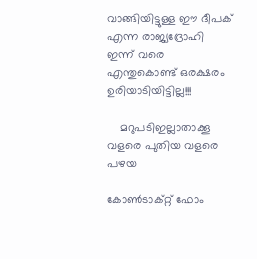വാങ്ങിയിട്ടുള്ള ഈ ദീപക് എന്ന രാജ്യദ്രോഹി ഇന്ന് വരെ എന്തുകൊണ്ട് ഒരക്ഷരം ഉരിയാടിയിട്ടില്ല!!!

    മറുപടിഇല്ലാതാക്കൂ
വളരെ പുതിയ വളരെ പഴയ

കോൺടാക്റ്റ് ഫോം